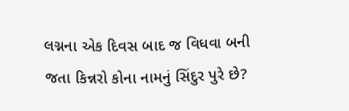લગ્નના એક દિવસ બાદ જ વિધવા બની જતા કિન્નરો કોના નામનું સિંદુર પુરે છે?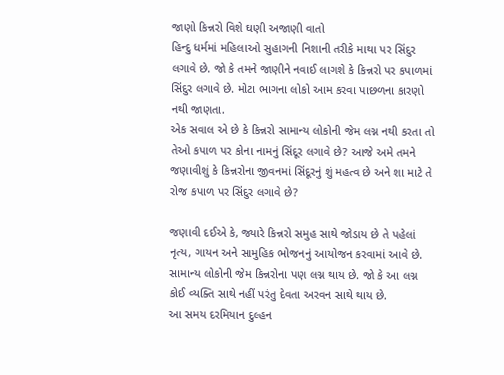જાણો કિન્નરો વિશે ઘણી અજાણી વાતો
હિન્દુ ધર્મમાં મહિલાઓ સુહાગની નિશાની તરીકે માથા પર સિંદુર લગાવે છે. જો કે તમને જાણીને નવાઈ લાગશે કે કિન્નરો પર કપાળમાં સિંદુર લગાવે છે. મોટા ભાગના લોકો આમ કરવા પાછળના કારણો નથી જાણતા.
એક સવાલ એ છે કે કિન્નરો સામાન્ય લોકોની જેમ લગ્ન નથી કરતા તો તેઓ કપાળ પર કોના નામનું સિંદૂર લગાવે છે? આજે અમે તમને જણાવીશું કે કિન્નરોના જીવનમાં સિંદૂરનું શું મહત્વ છે અને શા માટે તે રોજ કપાળ પર સિંદુર લગાવે છે?

જણાવી દઈએ કે, જ્યારે કિન્નરો સમુહ સાથે જોડાય છે તે પહેલાં નૃત્ય, ગાયન અને સામુહિક ભોજનનું આયોજન કરવામાં આવે છે. સામાન્ય લોકોની જેમ કિન્નરોના પણ લગ્ન થાય છે. જો કે આ લગ્ન કોઈ વ્યક્તિ સાથે નહીં પરંતુ દેવતા અરવન સાથે થાય છે.
આ સમય દરમિયાન દુલ્હન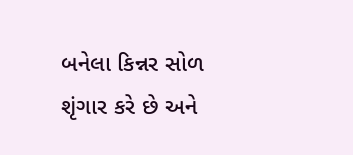બનેલા કિન્નર સોળ શૃંગાર કરે છે અને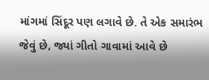માંગમાં સિંદૂર પણ લગાવે છે. તે એક સમારંભ જેવું છે, જ્યાં ગીતો ગાવામાં આવે છે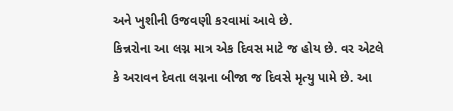અને ખુશીની ઉજવણી કરવામાં આવે છે.
કિન્નરોના આ લગ્ન માત્ર એક દિવસ માટે જ હોય છે. વર એટલે કે અરાવન દેવતા લગ્નના બીજા જ દિવસે મૃત્યુ પામે છે. આ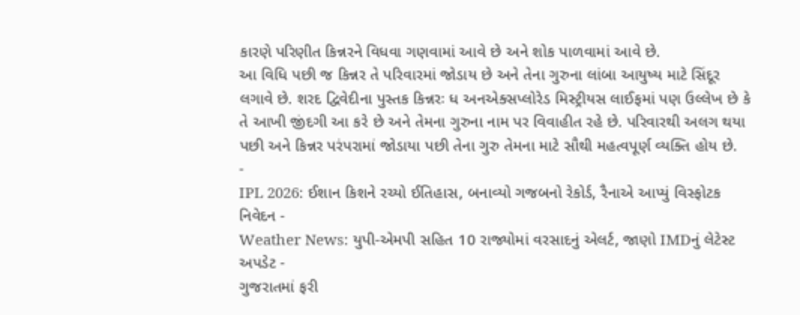કારણે પરિણીત કિન્નરને વિધવા ગણવામાં આવે છે અને શોક પાળવામાં આવે છે.
આ વિધિ પછી જ કિન્નર તે પરિવારમાં જોડાય છે અને તેના ગુરુના લાંબા આયુષ્ય માટે સિંદૂર લગાવે છે. શરદ દ્વિવેદીના પુસ્તક કિન્નરઃ ધ અનએક્સપ્લોરેડ મિસ્ટ્રીયસ લાઈફમાં પણ ઉલ્લેખ છે કે તે આખી જીંદગી આ કરે છે અને તેમના ગુરુના નામ પર વિવાહીત રહે છે. પરિવારથી અલગ થયા પછી અને કિન્નર પરંપરામાં જોડાયા પછી તેના ગુરુ તેમના માટે સૌથી મહત્વપૂર્ણ વ્યક્તિ હોય છે.
-
IPL 2026: ઈશાન કિશને રચ્યો ઈતિહાસ, બનાવ્યો ગજબનો રેકોર્ડ, રૈનાએ આપ્યું વિસ્ફોટક નિવેદન -
Weather News: યુપી-એમપી સહિત 10 રાજ્યોમાં વરસાદનું એલર્ટ, જાણો IMDનું લેટેસ્ટ અપડેટ -
ગુજરાતમાં ફરી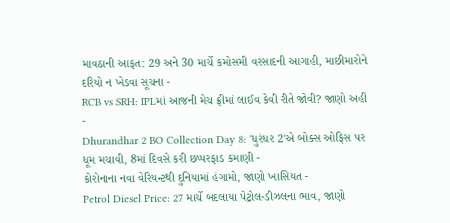માવઠાની આફત: 29 અને 30 માર્ચે કમોસમી વરસાદની આગાહી, માછીમારોને દરિયો ન ખેડવા સૂચના -
RCB vs SRH: IPLમાં આજની મેચ ફ્રીમાં લાઈવ કેવી રીતે જોવી? જાણો અહીં -
Dhurandhar 2 BO Collection Day 8: 'ધુરંધર 2'એ બોક્સ ઓફિસ પર ધૂમ મચાવી, 8માં દિવસે કરી છપ્પરફાડ કમાણી -
કોરોનાના નવા વેરિયન્ટથી દુનિયામાં હંગામો, જાણો ખાસિયત -
Petrol Diesel Price: 27 માર્ચે બદલાયા પેટ્રોલ-ડીઝલના ભાવ, જાણો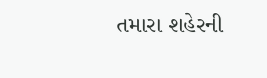તમારા શહેરની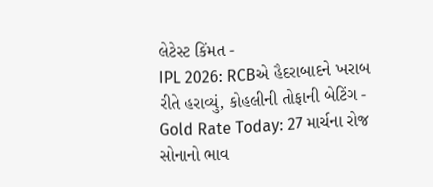લેટેસ્ટ કિંમત -
IPL 2026: RCBએ હૈદરાબાદને ખરાબ રીતે હરાવ્યું, કોહલીની તોફાની બેટિંગ -
Gold Rate Today: 27 માર્ચના રોજ સોનાનો ભાવ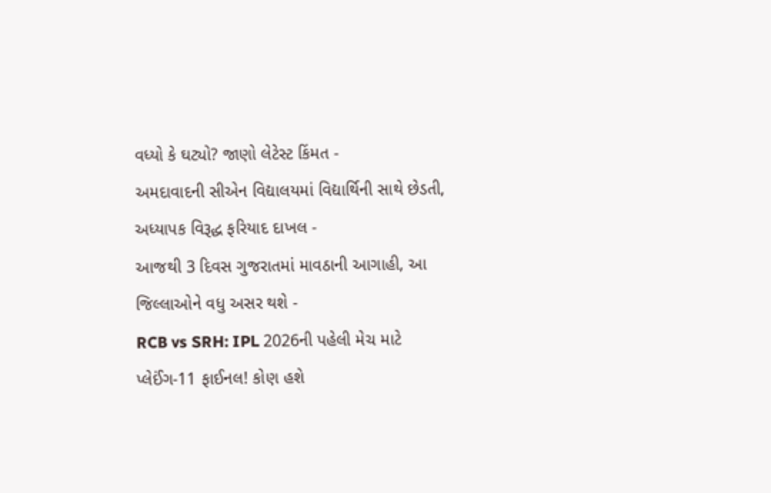વધ્યો કે ઘટ્યો? જાણો લેટેસ્ટ કિંમત -
અમદાવાદની સીએન વિદ્યાલયમાં વિદ્યાર્થિની સાથે છેડતી, અધ્યાપક વિરૂદ્ધ ફરિયાદ દાખલ -
આજથી 3 દિવસ ગુજરાતમાં માવઠાની આગાહી, આ જિલ્લાઓને વધુ અસર થશે -
RCB vs SRH: IPL 2026ની પહેલી મેચ માટે પ્લેઈંગ-11 ફાઈનલ! કોણ હશે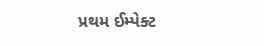પ્રથમ ઈમ્પેક્ટ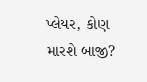પ્લેયર, કોણ મારશે બાજી?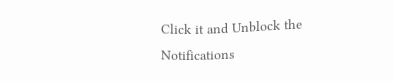Click it and Unblock the Notifications